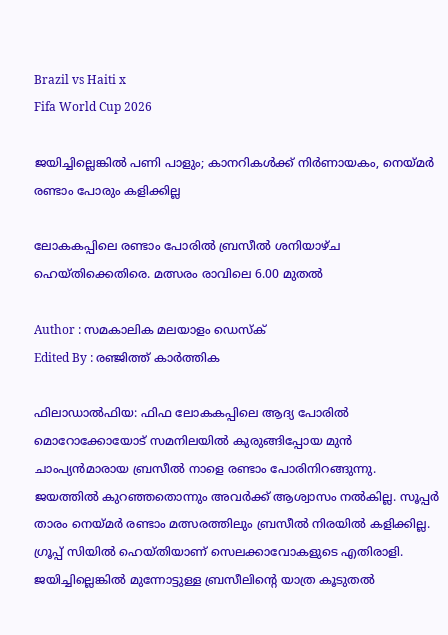Brazil vs Haiti x
Fifa World Cup 2026

ജയിച്ചില്ലെങ്കിൽ പണി പാളും; കാനറികൾക്ക് നിർണായകം, നെയ്മർ രണ്ടാം പോരും കളിക്കില്ല

ലോകകപ്പിലെ രണ്ടാം പോരിൽ ബ്രസീൽ ശനിയാഴ്ച ഹെയ്തിക്കെതിരെ. മത്സരം രാവിലെ 6.00 മുതൽ

Author : സമകാലിക മലയാളം ഡെസ്ക്
Edited By : രഞ്ജിത്ത് കാർത്തിക

ഫിലാഡാൽഫിയ: ഫിഫ ലോകകപ്പിലെ ആദ്യ പോരിൽ മൊറോക്കോയോട് സമനിലയിൽ കുരുങ്ങിപ്പോയ മുൻ ചാംപ്യൻമാരായ ബ്രസീൽ നാളെ രണ്ടാം പോരിനിറങ്ങുന്നു. ജയത്തിൽ കുറഞ്ഞതൊന്നും അവർക്ക് ആശ്വാസം നൽകില്ല. സൂപ്പർ താരം നെയ്മർ രണ്ടാം മത്സരത്തിലും ബ്രസീൽ നിരയിൽ കളിക്കില്ല. ഗ്രൂപ്പ് സിയിൽ ഹെയ്തിയാണ് സെലക്കാവോകളുടെ എതിരാളി. ജയിച്ചില്ലെങ്കിൽ മുന്നോട്ടുള്ള ബ്രസീലിന്റെ യാത്ര കൂടുതൽ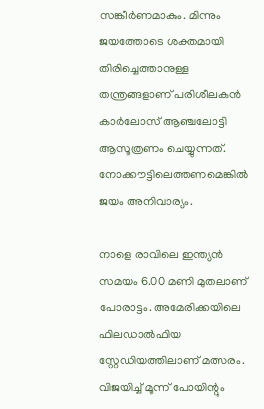സങ്കീർണമാകും. മിന്നും ജയത്തോടെ ശക്തമായി തിരിച്ചെത്താനുള്ള തന്ത്രങ്ങളാണ് പരിശീലകൻ കാർലോസ് ആഞ്ചലോട്ടി ആസൂത്രണം ചെയ്യുന്നത്. നോക്കൗട്ടിലെത്തണമെങ്കിൽ ജയം അനിവാര്യം.

നാളെ രാവിലെ ഇന്ത്യൻ സമയം 6.00 മണി മുതലാണ് പോരാട്ടം. അമേരിക്കയിലെ ഫില‍ഡാൽഫിയ സ്റ്റേഡിയത്തിലാണ് മത്സരം. വിജയിച്ച് മൂന്ന് പോയിന്റും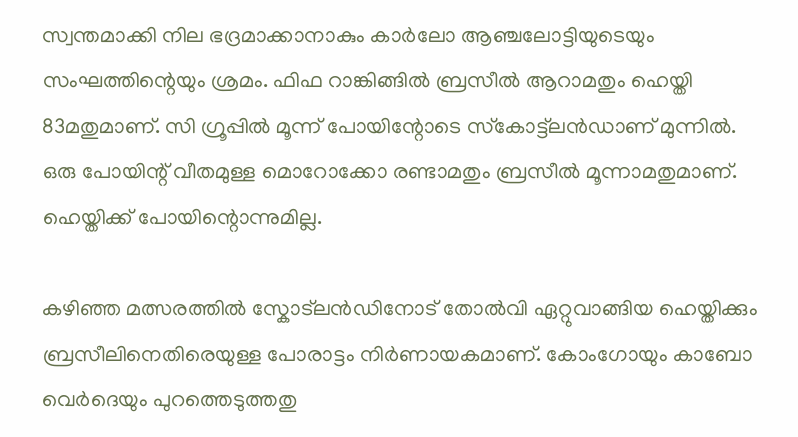സ്വന്തമാക്കി നില ഭദ്രമാക്കാനാകും കാർലോ ആഞ്ചലോട്ടിയുടെയും സംഘത്തിന്റെയും ശ്രമം. ഫിഫ റാങ്കിങ്ങിൽ ബ്രസീൽ ആറാമതും ഹെയ്തി 83മതുമാണ്. സി ഗ്രൂപ്പിൽ മൂന്ന് പോയിന്റോടെ സ്‌കോട്ട്‌ലൻഡാണ് മുന്നിൽ. ഒരു പോയിന്റ് വീതമുള്ള മൊറോക്കോ രണ്ടാമതും ബ്രസീൽ മൂന്നാമതുമാണ്. ഹെയ്തിക്ക് പോയിന്റൊന്നുമില്ല.

കഴിഞ്ഞ മത്സരത്തിൽ സ്കോട്ലൻഡിനോട് തോൽവി ഏറ്റുവാങ്ങിയ ഹെയ്തിക്കും ബ്രസീലിനെതിരെയുള്ള പോരാട്ടം നിർണായകമാണ്. കോംഗോയും കാബോ വെർദെയും പുറത്തെടുത്തതു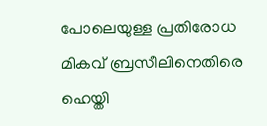പോലെയുള്ള പ്രതിരോധ മികവ് ബ്രസീലിനെതിരെ ഹെയ്തി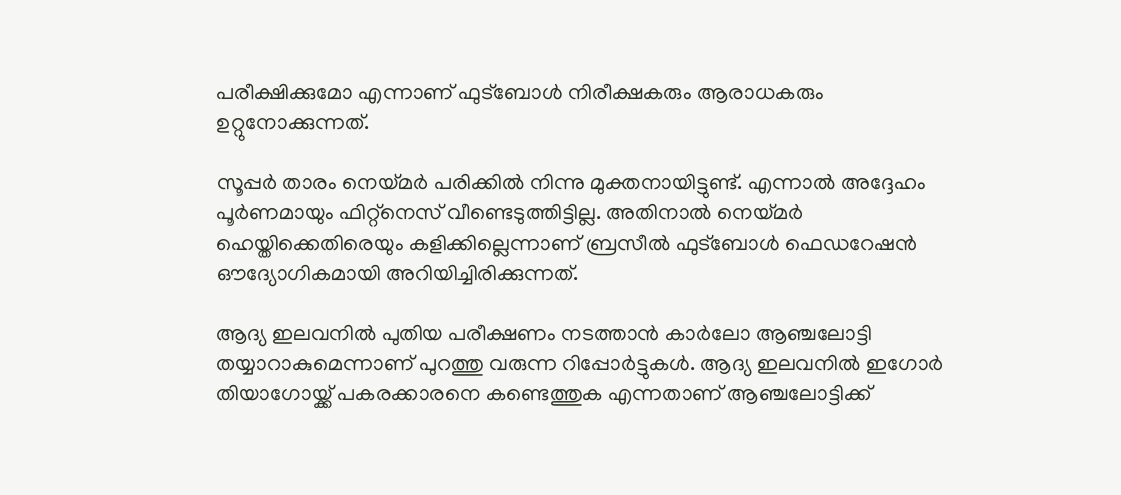പരീക്ഷിക്കുമോ എന്നാണ് ഫുട്ബോൾ നിരീക്ഷകരും ആരാധകരും ഉറ്റുനോക്കുന്നത്.

സൂപ്പർ താരം നെയ്മർ പരിക്കിൽ നിന്നു മുക്തനായിട്ടുണ്ട്. എന്നാൽ അദ്ദേഹം പൂർണമായും ഫിറ്റ്നെസ് വീണ്ടെടുത്തിട്ടില്ല. അതിനാൽ നെയ്മർ ഹെയ്തിക്കെതിരെയും കളിക്കില്ലെന്നാണ് ബ്രസീൽ ഫുട്ബോൾ ഫെഡറേഷൻ ഔദ്യോഗികമായി അറിയിച്ചിരിക്കുന്നത്.

ആദ്യ ഇലവനിൽ പുതിയ പരീക്ഷണം നടത്താൻ കാർലോ ആഞ്ചലോട്ടി തയ്യാറാകുമെന്നാണ് പുറത്തു വരുന്ന റിപ്പോർട്ടുകൾ. ആദ്യ ഇലവനിൽ ഇഗോർ തിയാഗോയ്ക്ക് പകരക്കാരനെ കണ്ടെത്തുക എന്നതാണ് ആഞ്ചലോട്ടിക്ക്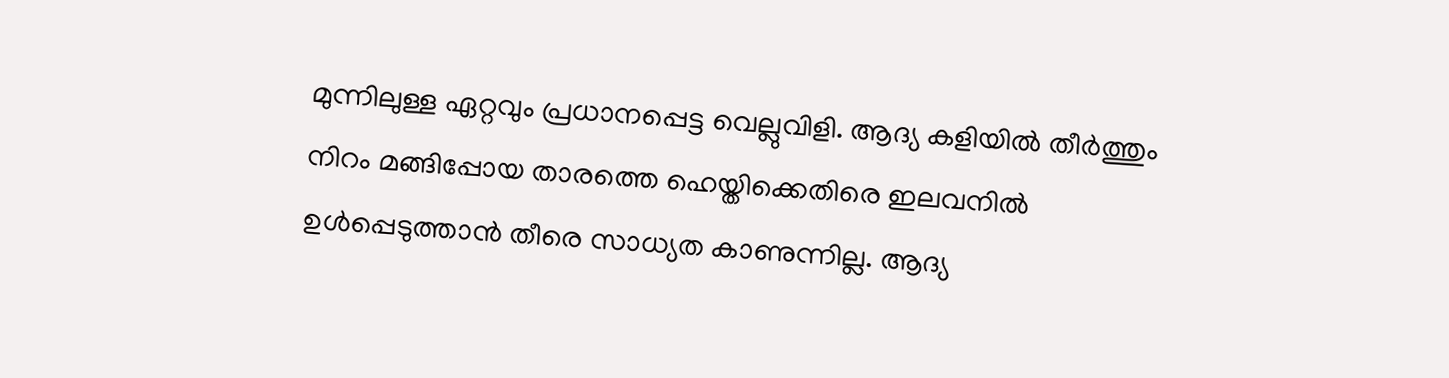മുന്നിലുള്ള ഏറ്റവും പ്രധാനപ്പെട്ട വെല്ലുവിളി. ആദ്യ കളിയിൽ തീർ‌ത്തും നിറം മങ്ങിപ്പോയ താരത്തെ ഹെയ്തിക്കെതിരെ ഇലവനിൽ ഉൾപ്പെടുത്താൻ തീരെ സാധ്യത കാണുന്നില്ല. ആദ്യ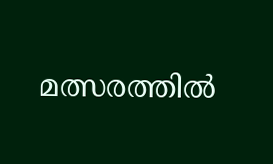മത്സരത്തിൽ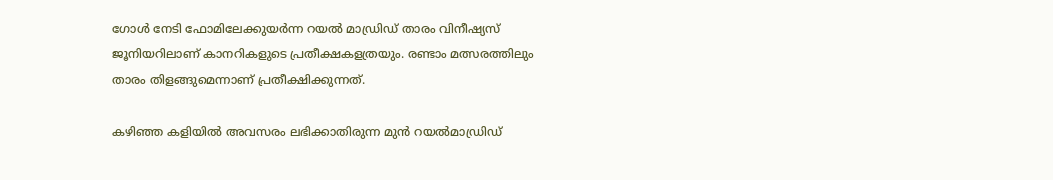ഗോൾ നേടി ഫോമിലേക്കുയർന്ന റയൽ മാഡ്രിഡ് താരം വിനീഷ്യസ് ജൂനിയറിലാണ് കാനറികളുടെ പ്രതീക്ഷകളത്രയും. രണ്ടാം മത്സരത്തിലും താരം തിളങ്ങുമെന്നാണ് പ്രതീക്ഷിക്കുന്നത്.

കഴിഞ്ഞ കളിയിൽ അവസരം ലഭിക്കാതിരുന്ന മുൻ റയൽമാഡ്രിഡ്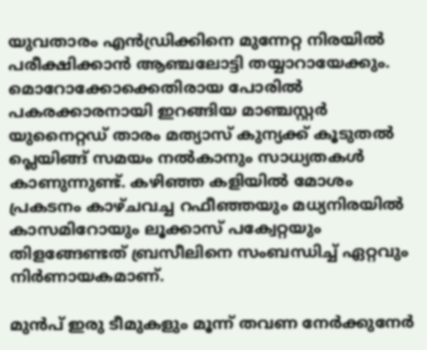യുവതാരം എൻഡ്രിക്കിനെ മുന്നേറ്റ നിരയിൽ പരീക്ഷിക്കാൻ ആഞ്ചലോട്ടി തയ്യാറായേക്കും. മൊറോക്കോക്കെതിരായ പോരിൽ പകരക്കാരനായി ഇറങ്ങിയ മാഞ്ചസ്റ്റർ യുനൈറ്റഡ് താരം മത്യാസ് കുന്യക്ക് കൂടുതൽ പ്ലെയിങ്ങ് സമയം നൽകാനും സാധ്യതകൾ കാണുന്നുണ്ട്. കഴിഞ്ഞ കളിയിൽ മോശം പ്രകടനം കാഴ്ചവച്ച റഫീഞ്ഞയും മധ്യനിരയിൽ കാസമിറോയും ലൂക്കാസ് പക്വേറ്റയും തിളങ്ങേണ്ടത് ബ്രസീലിനെ സംബന്ധിച്ച് ഏറ്റവും നിർണായകമാണ്.

മുൻപ് ഇരു ടീമുകളും മൂന്ന് തവണ നേർക്കുനേർ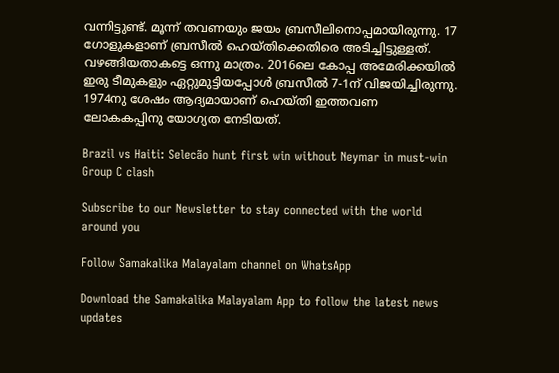വന്നിട്ടുണ്ട്. മൂന്ന് തവണയും ജയം ബ്രസീലിനൊപ്പമായിരുന്നു. 17 ഗോളുകളാണ് ബ്രസീൽ ഹെയ്തിക്കെതിരെ അടിച്ചിട്ടുള്ളത്. വഴങ്ങിയതാകട്ടെ ഒന്നു മാത്രം. 2016ലെ കോപ്പ അമേരിക്കയിൽ ഇരു ടീമുകളും ഏറ്റുമുട്ടിയപ്പോൾ ബ്രസീൽ 7-1ന് വിജയിച്ചിരുന്നു. 1974നു ശേഷം ആദ്യമായാണ് ഹെയ്തി ഇത്തവണ ലോകകപ്പിനു യോഗ്യത നേടിയത്.

Brazil vs Haiti: Selecão hunt first win without Neymar in must-win Group C clash

Subscribe to our Newsletter to stay connected with the world around you

Follow Samakalika Malayalam channel on WhatsApp

Download the Samakalika Malayalam App to follow the latest news updates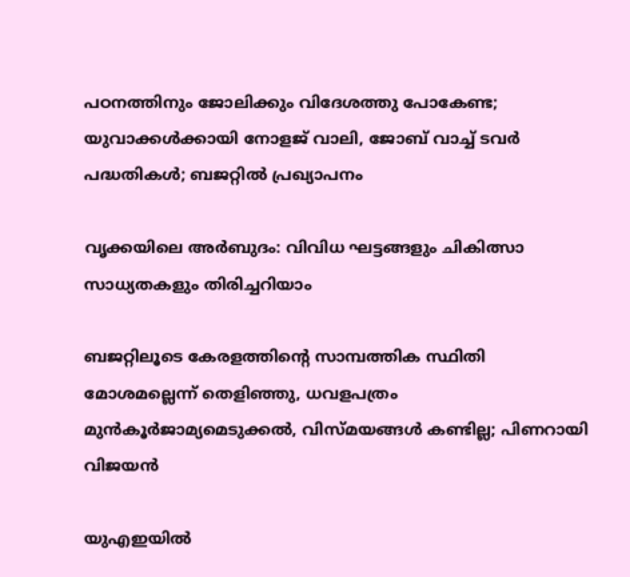പഠനത്തിനും ജോലിക്കും വിദേശത്തു പോകേണ്ട; യുവാക്കള്‍ക്കായി നോളജ് വാലി, ജോബ് വാച്ച് ടവര്‍ പദ്ധതികള്‍; ബജറ്റില്‍ പ്രഖ്യാപനം

വൃക്കയിലെ അർബുദം: വിവിധ ഘട്ടങ്ങളും ചികിത്സാ സാധ്യതകളും തിരിച്ചറിയാം

ബജറ്റിലൂടെ കേരളത്തിന്റെ സാമ്പത്തിക സ്ഥിതി മോശമല്ലെന്ന് തെളിഞ്ഞു, ധവളപത്രം മുന്‍കൂര്‍ജാമ്യമെടുക്കല്‍, വിസ്മയങ്ങള്‍ കണ്ടില്ല; പിണറായി വിജയന്‍

യുഎഇയില്‍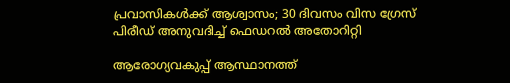പ്രവാസികള്‍ക്ക് ആശ്വാസം; 30 ദിവസം വിസ ഗ്രേസ് പിരീഡ് അനുവദിച്ച് ഫെഡറല്‍ അതോറിറ്റി

ആരോഗ്യവകുപ്പ് ആസ്ഥാനത്ത്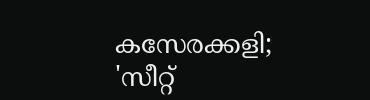കസേരക്കളി; 'സീറ്റ്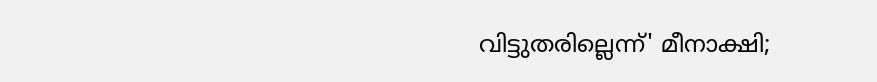വിട്ടുതരില്ലെന്ന്' മീനാക്ഷി;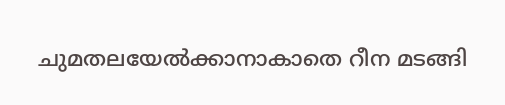ചുമതലയേൽക്കാനാകാതെ റീന മടങ്ങി